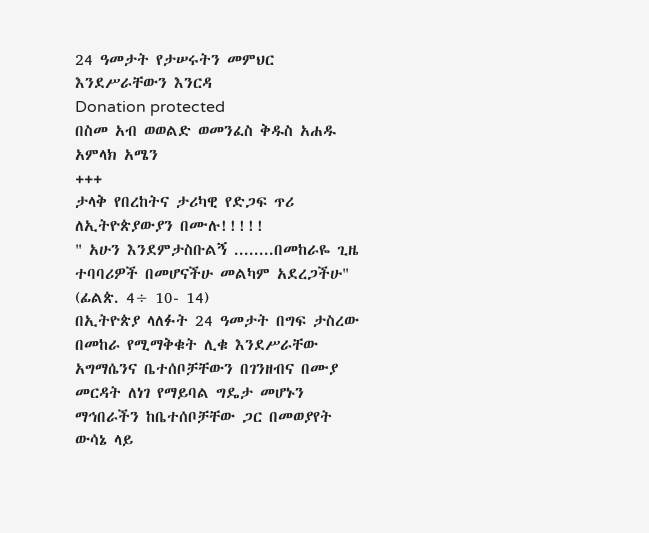24 ዓመታት የታሠሩትን መምህር እንደሥራቸውን እንርዳ
Donation protected
በስመ አብ ወወልድ ወመንፈስ ቅዱስ አሐዱ አምላክ አሜን
+++
ታላቅ የበረከትና ታሪካዊ የድጋፍ ጥሪ ለኢትዮጵያውያን በሙሉ!!!!!
" አሁን እንደምታስቡልኝ ........በመከራዬ ጊዜ ተባባሪዎች በመሆናችሁ መልካም አደረጋችሁ"
(ፊልጵ. 4÷ 10- 14)
በኢትዮጵያ ላለፉት 24 ዓመታት በግፍ ታስረው በመከራ የሚማቅቁት ሊቁ እንደሥራቸው አግማሴንና ቤተሰቦቻቸውን በገንዘብና በሙያ መርዳት ለነገ የማይባል ግዴታ መሆኑን ማኅበራችን ከቤተሰቦቻቸው ጋር በመወያየት ውሳኔ ላይ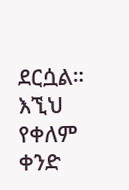ደርሷል።
እኚህ የቀለም ቀንድ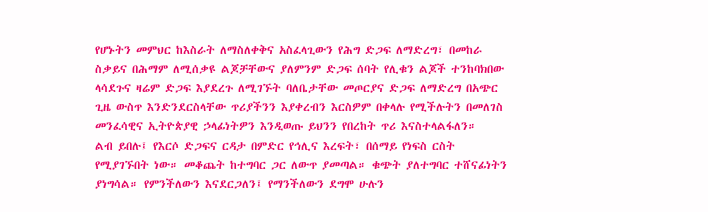የሆኑትን መምህር ከእስራት ለማስለቀቅና አስፈላጊውን የሕግ ድጋፍ ለማድረግ፣ በመከራ ስቃይና በሕማም ለሚሰቃዩ ልጆቻቸውና ያለምንም ድጋፍ ሰባት የሊቁን ልጆች ተንከባክበው ላሳደጉና ዛሬም ድጋፍ እያደረጉ ለሚገኙት ባለቤታቸው መጦርያና ድጋፍ ለማድረግ በአጭር ጊዜ ውስጥ እንድንደርስላቸው ጥሪያችንን እያቀረብን እርስዎም በቀላሉ የሚችሉትን በመለገስ መንፈሳዊና ኢትዮጵያዊ ኃላፊነትዎን እንዲወጡ ይህንን የበረከት ጥሪ እናስተላልፋለን።
ልብ ይበሉ፤ የእርሶ ድጋፍና ርዳታ በምድር የኅሊና እረፍት፣ በሰማይ የነፍስ ርስት የሚያገኙበት ነው። መቆጨት ከተግባር ጋር ለውጥ ያመጣል። ቁጭት ያለተግባር ተሸናፊነትን ያነግሳል። የምንችለውን እናደርጋለን፤ የማንችለውን ደግሞ ሁሉን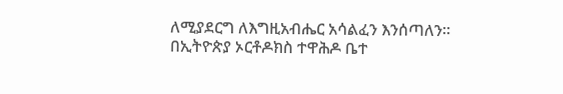ለሚያደርግ ለእግዚአብሔር አሳልፈን እንሰጣለን።
በኢትዮጵያ ኦርቶዶክስ ተዋሕዶ ቤተ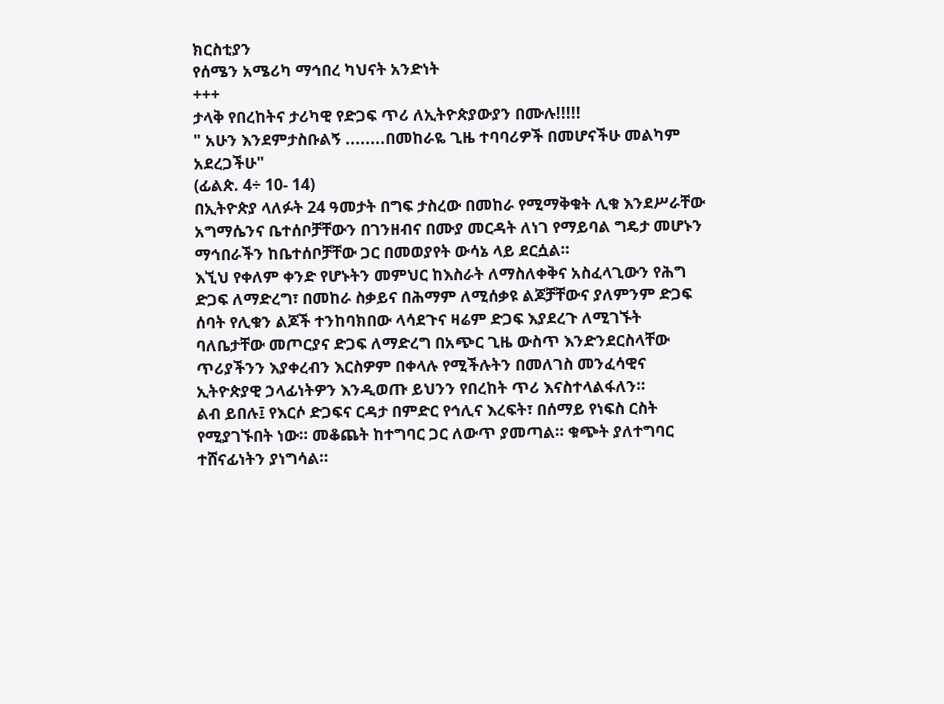ክርስቲያን
የሰሜን አሜሪካ ማኅበረ ካህናት አንድነት
+++
ታላቅ የበረከትና ታሪካዊ የድጋፍ ጥሪ ለኢትዮጵያውያን በሙሉ!!!!!
" አሁን እንደምታስቡልኝ ........በመከራዬ ጊዜ ተባባሪዎች በመሆናችሁ መልካም አደረጋችሁ"
(ፊልጵ. 4÷ 10- 14)
በኢትዮጵያ ላለፉት 24 ዓመታት በግፍ ታስረው በመከራ የሚማቅቁት ሊቁ እንደሥራቸው አግማሴንና ቤተሰቦቻቸውን በገንዘብና በሙያ መርዳት ለነገ የማይባል ግዴታ መሆኑን ማኅበራችን ከቤተሰቦቻቸው ጋር በመወያየት ውሳኔ ላይ ደርሷል።
እኚህ የቀለም ቀንድ የሆኑትን መምህር ከእስራት ለማስለቀቅና አስፈላጊውን የሕግ ድጋፍ ለማድረግ፣ በመከራ ስቃይና በሕማም ለሚሰቃዩ ልጆቻቸውና ያለምንም ድጋፍ ሰባት የሊቁን ልጆች ተንከባክበው ላሳደጉና ዛሬም ድጋፍ እያደረጉ ለሚገኙት ባለቤታቸው መጦርያና ድጋፍ ለማድረግ በአጭር ጊዜ ውስጥ እንድንደርስላቸው ጥሪያችንን እያቀረብን እርስዎም በቀላሉ የሚችሉትን በመለገስ መንፈሳዊና ኢትዮጵያዊ ኃላፊነትዎን እንዲወጡ ይህንን የበረከት ጥሪ እናስተላልፋለን።
ልብ ይበሉ፤ የእርሶ ድጋፍና ርዳታ በምድር የኅሊና እረፍት፣ በሰማይ የነፍስ ርስት የሚያገኙበት ነው። መቆጨት ከተግባር ጋር ለውጥ ያመጣል። ቁጭት ያለተግባር ተሸናፊነትን ያነግሳል።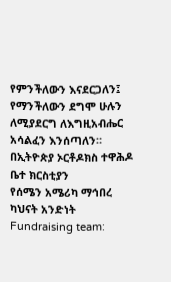የምንችለውን እናደርጋለን፤ የማንችለውን ደግሞ ሁሉን ለሚያደርግ ለእግዚአብሔር አሳልፈን እንሰጣለን።
በኢትዮጵያ ኦርቶዶክስ ተዋሕዶ ቤተ ክርስቲያን
የሰሜን አሜሪካ ማኅበረ ካህናት አንድነት
Fundraising team: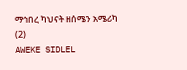ማኅበረ ካህናት ዘሰሜን አሜሪካ (2)
AWEKE SIDLEL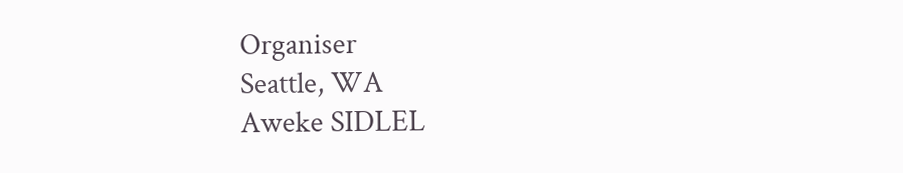Organiser
Seattle, WA
Aweke SIDLEL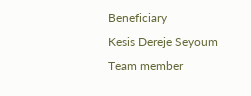Beneficiary
Kesis Dereje Seyoum
Team member